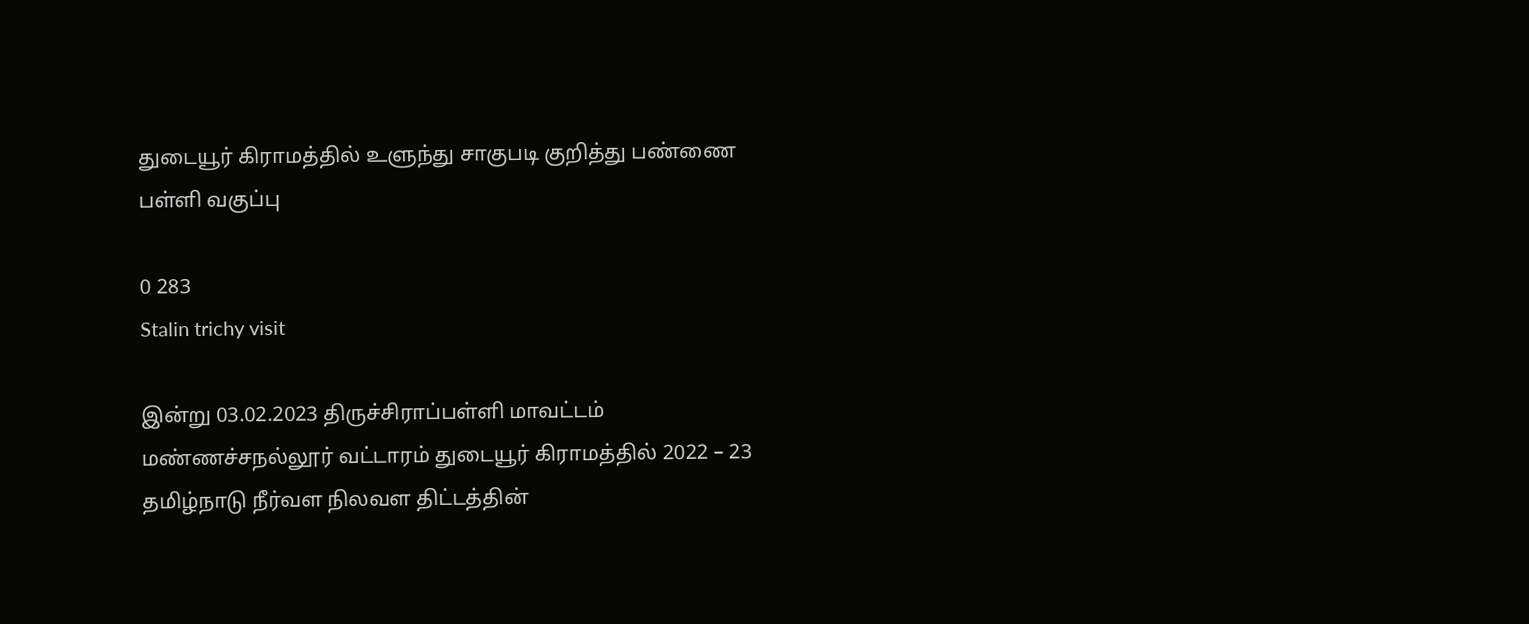துடையூர் கிராமத்தில் உளுந்து சாகுபடி குறித்து பண்ணை பள்ளி வகுப்பு

0 283
Stalin trichy visit

இன்று 03.02.2023 திருச்சிராப்பள்ளி மாவட்டம் மண்ணச்சநல்லூர் வட்டாரம் துடையூர் கிராமத்தில் 2022 – 23 தமிழ்நாடு நீர்வள நிலவள திட்டத்தின்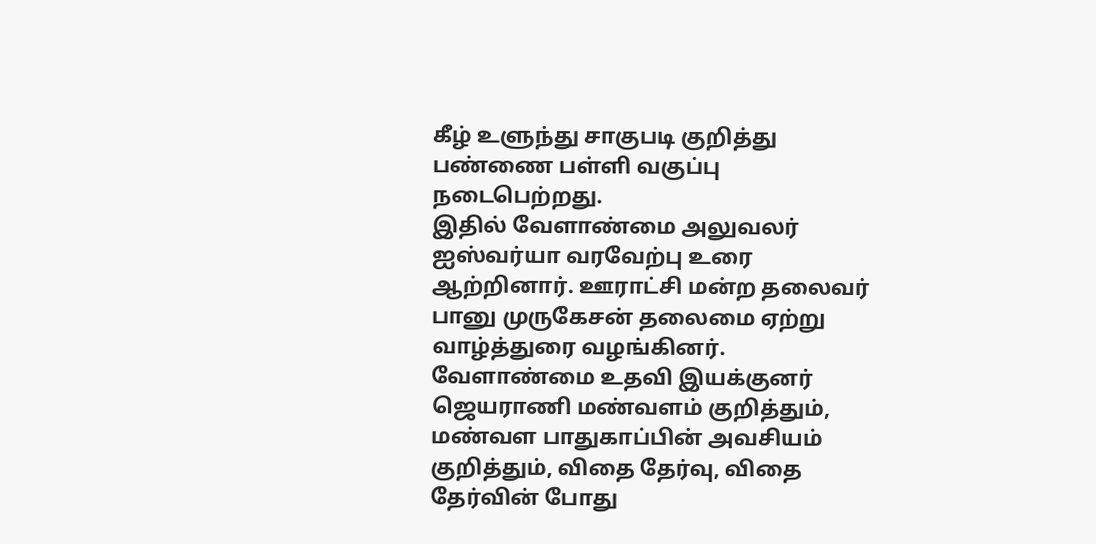கீழ் உளுந்து சாகுபடி குறித்து பண்ணை பள்ளி வகுப்பு நடைபெற்றது.
இதில் வேளாண்மை அலுவலர் ஐஸ்வர்யா வரவேற்பு உரை ஆற்றினார். ஊராட்சி மன்ற தலைவர் பானு முருகேசன் தலைமை ஏற்று வாழ்த்துரை வழங்கினர். வேளாண்மை உதவி இயக்குனர் ஜெயராணி மண்வளம் குறித்தும், மண்வள பாதுகாப்பின் அவசியம் குறித்தும், விதை தேர்வு, விதை தேர்வின் போது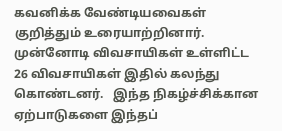கவனிக்க வேண்டியவைகள் குறித்தும் உரையாற்றினார்.
முன்னோடி விவசாயிகள் உள்ளிட்ட 26 விவசாயிகள் இதில் கலந்து கொண்டனர்.   இந்த நிகழ்ச்சிக்கான ஏற்பாடுகளை இந்தப்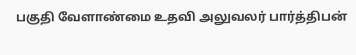பகுதி வேளாண்மை உதவி அலுவலர் பார்த்திபன்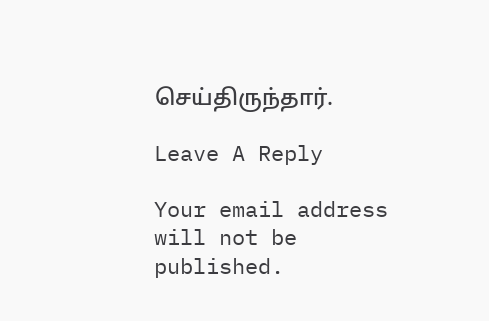செய்திருந்தார்.

Leave A Reply

Your email address will not be published.